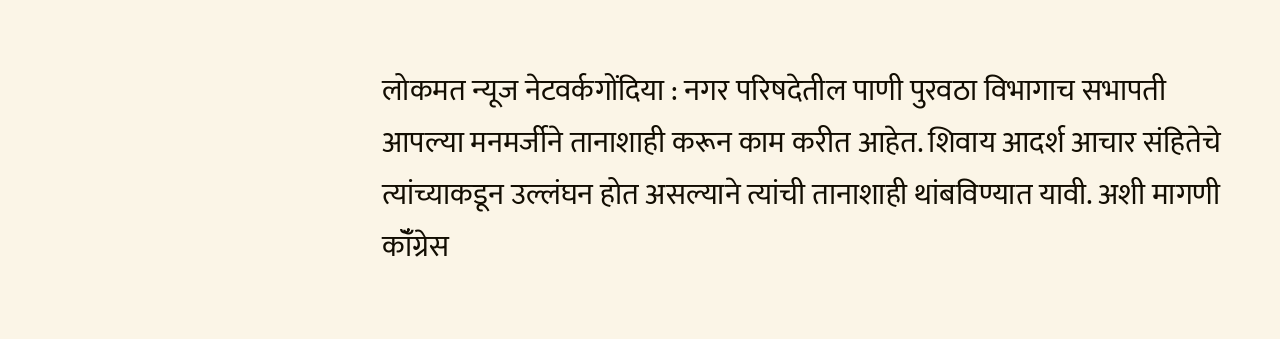लोकमत न्यूज नेटवर्कगोंदिया : नगर परिषदेतील पाणी पुरवठा विभागाच सभापती आपल्या मनमर्जीने तानाशाही करून काम करीत आहेत. शिवाय आदर्श आचार संहितेचे त्यांच्याकडून उल्लंघन होत असल्याने त्यांची तानाशाही थांबविण्यात यावी. अशी मागणी कॉँग्रेस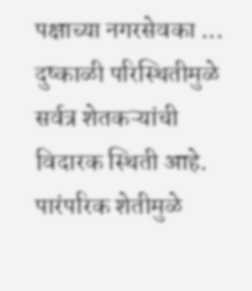पक्षाच्या नगरसेवका ...
दुष्काळी परिस्थितीमुळे सर्वत्र शेतकऱ्यांची विदारक स्थिती आहे. पारंपरिक शेतीमुळे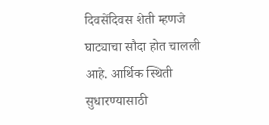दिवसेंदिवस शेती म्हणजे घाट्याचा सौदा होत चालली आहे. आर्थिक स्थिती सुधारण्यासाठी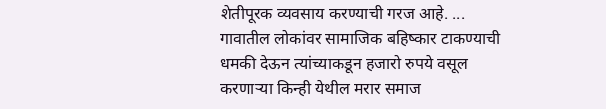शेतीपूरक व्यवसाय करण्याची गरज आहे. ...
गावातील लोकांवर सामाजिक बहिष्कार टाकण्याची धमकी देऊन त्यांच्याकडून हजारो रुपये वसूल करणाऱ्या किन्ही येथील मरार समाज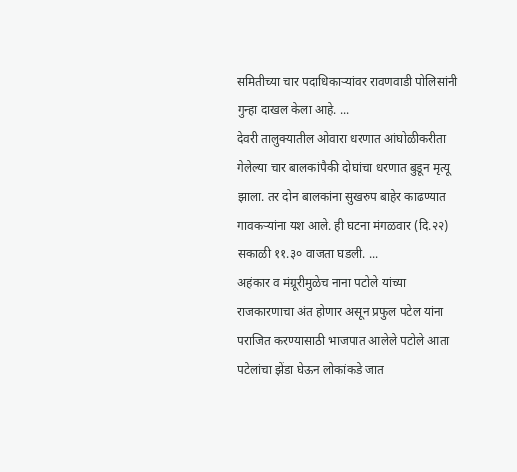समितीच्या चार पदाधिकाऱ्यांवर रावणवाडी पोलिसांनी गुन्हा दाखल केला आहे. ...
देवरी तालुक्यातील ओवारा धरणात आंघोळीकरीता गेलेल्या चार बालकांपैकी दोघांचा धरणात बुडून मृत्यू झाला. तर दोन बालकांना सुखरुप बाहेर काढण्यात गावकऱ्यांना यश आले. ही घटना मंगळवार (दि.२२) सकाळी ११.३० वाजता घडली. ...
अहंकार व मंग्रूरीमुळेच नाना पटोले यांच्या राजकारणाचा अंत होणार असून प्रफुल पटेल यांना पराजित करण्यासाठी भाजपात आलेले पटोले आता पटेलांचा झेंडा घेऊन लोकांकडे जात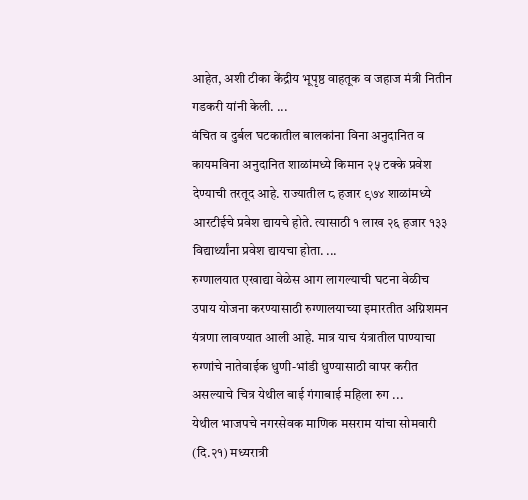आहेत, अशी टीका केंद्रीय भूपृष्ठ वाहतूक व जहाज मंत्री नितीन गडकरी यांनी केली. ...
वंचित व दुर्बल घटकातील बालकांना विना अनुदानित व कायमविना अनुदानित शाळांमध्ये किमान २५ टक्के प्रवेश देण्याची तरतूद आहे. राज्यातील ८ हजार ९७४ शाळांमध्ये आरटीईचे प्रवेश द्यायचे होते. त्यासाठी १ लाख २६ हजार १३३ विद्यार्थ्यांना प्रवेश द्यायचा होता. ...
रुग्णालयात एखाद्या वेळेस आग लागल्याची घटना वेळीच उपाय योजना करण्यासाठी रुग्णालयाच्या इमारतीत अग्निशमन यंत्रणा लावण्यात आली आहे. मात्र याच यंत्रातील पाण्याचा रुग्णांचे नातेवाईक धुणी-भांडी धुण्यासाठी वापर करीत असल्याचे चित्र येथील बाई गंगाबाई महिला रुग ...
येथील भाजपचे नगरसेवक माणिक मसराम यांचा सोमवारी (दि.२१) मध्यरात्री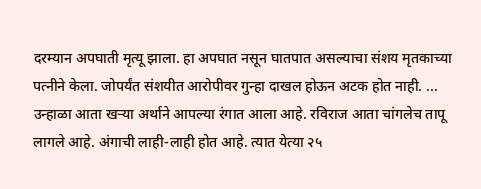दरम्यान अपघाती मृत्यू झाला. हा अपघात नसून घातपात असल्याचा संशय मृतकाच्या पत्नीने केला. जोपर्यंत संशयीत आरोपीवर गुन्हा दाखल होऊन अटक होत नाही. ...
उन्हाळा आता खऱ्या अर्थाने आपल्या रंगात आला आहे. रविराज आता चांगलेच तापू लागले आहे. अंगाची लाही-लाही होत आहे. त्यात येत्या २५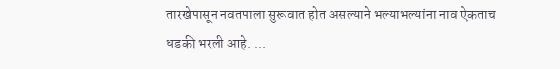तारखेपासून नवतपाला सुरूवात होत असल्याने भल्याभल्यांना नाव ऐकताच धडकी भरली आहे. ...